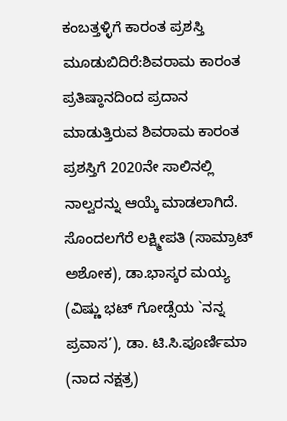ಕಂಬತ್ತಳ್ಳಿಗೆ ಕಾರಂತ ಪ್ರಶಸ್ತಿ
ಮೂಡುಬಿದಿರೆ:ಶಿವರಾಮ ಕಾರಂತ ಪ್ರತಿಷ್ಠಾನದಿಂದ ಪ್ರದಾನ ಮಾಡುತ್ತಿರುವ ಶಿವರಾಮ ಕಾರಂತ ಪ್ರಶಸ್ತಿಗೆ 2020ನೇ ಸಾಲಿನಲ್ಲಿ ನಾಲ್ವರನ್ನು ಆಯ್ಕೆ ಮಾಡಲಾಗಿದೆ.
ಸೊಂದಲಗೆರೆ ಲಕ್ಷ್ಮೀಪತಿ (ಸಾಮ್ರಾಟ್ ಅಶೋಕ), ಡಾ.ಭಾಸ್ಕರ ಮಯ್ಯ (ವಿಷ್ಣು ಭಟ್ ಗೋಡ್ಸೆಯ `ನನ್ನ ಪ್ರವಾಸ’), ಡಾ. ಟಿ.ಸಿ.ಪೂರ್ಣಿಮಾ (ನಾದ ನಕ್ಷತ್ರ)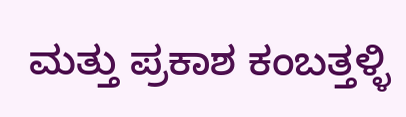ಮತ್ತು ಪ್ರಕಾಶ ಕಂಬತ್ತಳ್ಳಿ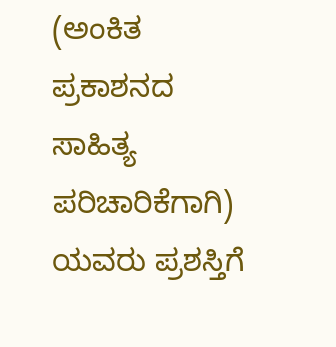(ಅಂಕಿತ ಪ್ರಕಾಶನದ ಸಾಹಿತ್ಯ ಪರಿಚಾರಿಕೆಗಾಗಿ) ಯವರು ಪ್ರಶಸ್ತಿಗೆ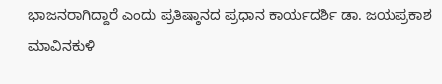ಭಾಜನರಾಗಿದ್ದಾರೆ ಎಂದು ಪ್ರತಿಷ್ಠಾನದ ಪ್ರಧಾನ ಕಾರ್ಯದರ್ಶಿ ಡಾ. ಜಯಪ್ರಕಾಶ ಮಾವಿನಕುಳಿ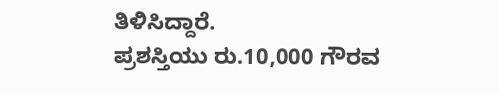ತಿಳಿಸಿದ್ದಾರೆ.
ಪ್ರಶಸ್ತಿಯು ರು.10,000 ಗೌರವ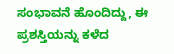ಸಂಭಾವನೆ ಹೊಂದಿದ್ದು, ಈ ಪ್ರಶಸ್ತಿಯನ್ನು ಕಳೆದ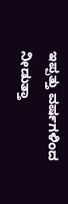ಇಪ್ಪತ್ತು ವರ್ಷಗಳಿಂದ ನೀಡುತ್ತಾ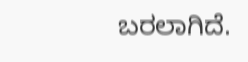ಬರಲಾಗಿದೆ.